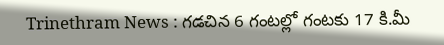Trinethram News : గడచిన 6 గంటల్లో గంటకు 17 కి.మీ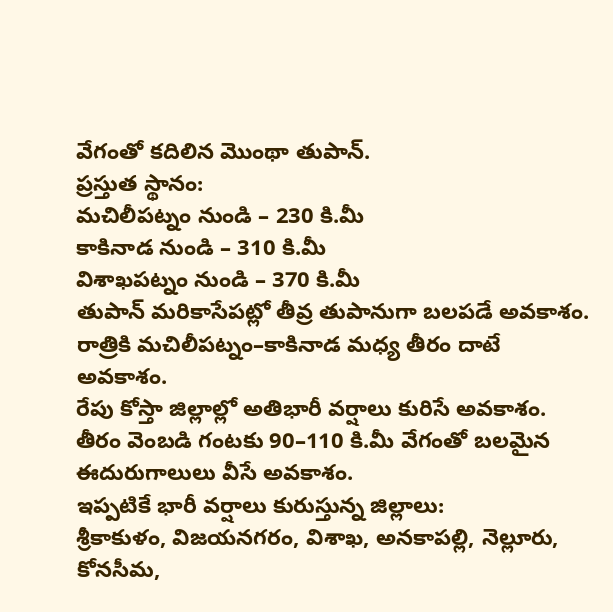వేగంతో కదిలిన మొంథా తుపాన్.
ప్రస్తుత స్థానం:
మచిలీపట్నం నుండి – 230 కి.మీ
కాకినాడ నుండి – 310 కి.మీ
విశాఖపట్నం నుండి – 370 కి.మీ
తుపాన్ మరికాసేపట్లో తీవ్ర తుపానుగా బలపడే అవకాశం.
రాత్రికి మచిలీపట్నం–కాకినాడ మధ్య తీరం దాటే అవకాశం.
రేపు కోస్తా జిల్లాల్లో అతిభారీ వర్షాలు కురిసే అవకాశం.
తీరం వెంబడి గంటకు 90–110 కి.మీ వేగంతో బలమైన ఈదురుగాలులు వీసే అవకాశం.
ఇప్పటికే భారీ వర్షాలు కురుస్తున్న జిల్లాలు:
శ్రీకాకుళం, విజయనగరం, విశాఖ, అనకాపల్లి, నెల్లూరు, కోనసీమ,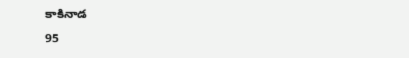కాకినాడ
95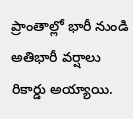ప్రాంతాల్లో భారీ నుండి అతిభారీ వర్షాలు రికార్డు అయ్యాయి.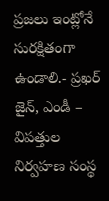ప్రజలు ఇంట్లోనే సురక్షితంగా ఉండాలి.- ప్రఖర్ జైన్, ఎండీ – విపత్తుల నిర్వహణ సంస్థ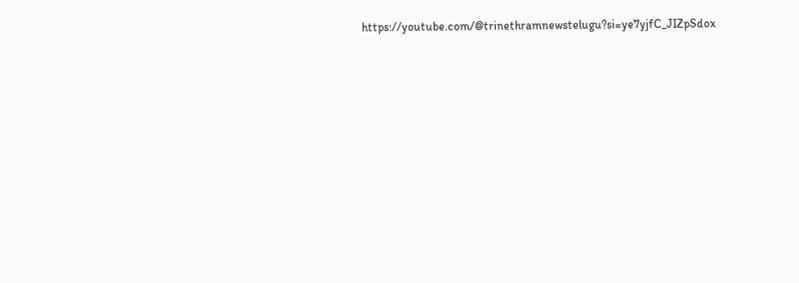https://youtube.com/@trinethramnewstelugu?si=ye7yjfC_JIZpSdox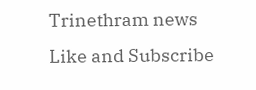Trinethram news
Like and Subscribe